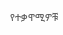የተቃዋሚዎቹ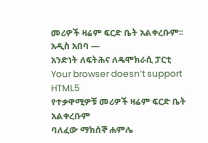መሪዎች ዛሬም ፍርድ ቤት አልቀረቡም፡፡
አዲስ አበባ —
አንድነት ለፍትሕና ለዴሞክራሲ ፓርቲ
Your browser doesn’t support HTML5
የተቃዋሚዎቹ መሪዎች ዛሬም ፍርድ ቤት አልቀረቡም
ባለፈው ማክሰኞ ሐምሌ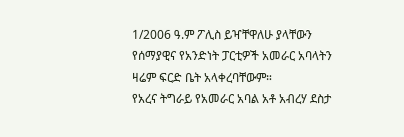1/2006 ዓ.ም ፖሊስ ይዣቸዋለሁ ያላቸውን የሰማያዊና የአንድነት ፓርቲዎች አመራር አባላትን ዛሬም ፍርድ ቤት አላቀረባቸውም።
የአረና ትግራይ የአመራር አባል አቶ አብረሃ ደስታ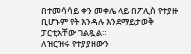በተመሳሳይ ቀን መቀሌ ላይ በፖሊስ የተያዙ ቢሆኑም የት እንዳሉ እንደማይታወቅ ፓርቲአቸው ገልጿል።
ለዝርዝሩ የተያያዘውን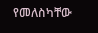የመለስካቸው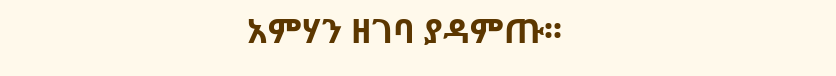አምሃን ዘገባ ያዳምጡ፡፡